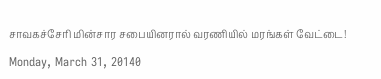சாவகச்சேரி மின்சார சபையினரால் வரணியில் மரங்கள் வேட்டை!

Monday, March 31, 20140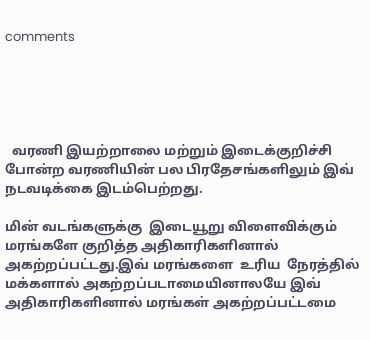comments





  வரணி இயற்றாலை மற்றும் இடைக்குறிச்சி போன்ற வரணியின் பல பிரதேசங்களிலும் இவ் நடவடிக்கை இடம்பெற்றது.

மின் வடங்களுக்கு  இடையூறு விளைவிக்கும் மரங்களே குறித்த அதிகாரிகளினால் அகற்றப்பட்டது.இவ் மரங்களை  உரிய  நேரத்தில் மக்களால் அகற்றப்படாமையினாலயே இவ் அதிகாரிகளினால் மரங்கள் அகற்றப்பட்டமை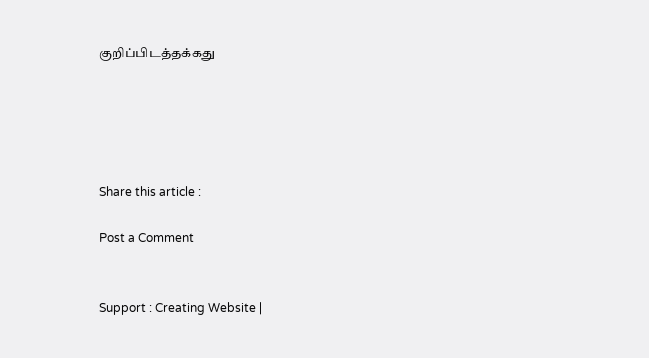குறிப்பிடத்தக்கது





Share this article :

Post a Comment


Support : Creating Website |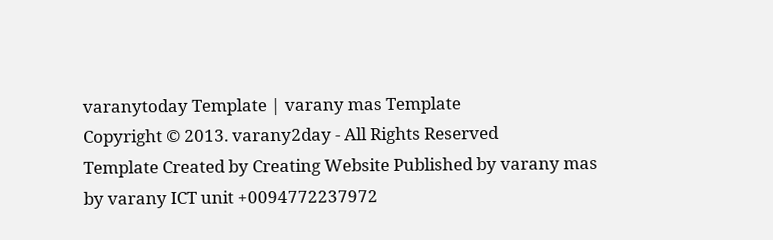varanytoday Template | varany mas Template
Copyright © 2013. varany2day - All Rights Reserved
Template Created by Creating Website Published by varany mas
by varany ICT unit +0094772237972